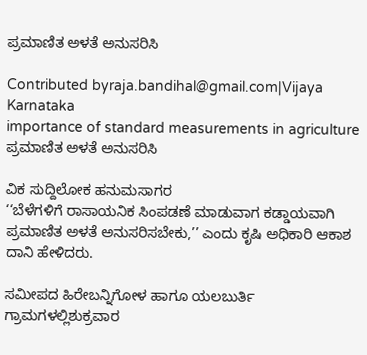ಪ್ರಮಾಣಿತ ಅಳತೆ ಅನುಸರಿಸಿ

Contributed byraja.bandihal@gmail.com|Vijaya Karnataka
importance of standard measurements in agriculture
ಪ್ರಮಾಣಿತ ಅಳತೆ ಅನುಸರಿಸಿ

ವಿಕ ಸುದ್ದಿಲೋಕ ಹನುಮಸಾಗರ
‘‘ಬೆಳೆಗಳಿಗೆ ರಾಸಾಯನಿಕ ಸಿಂಪಡಣೆ ಮಾಡುವಾಗ ಕಡ್ಡಾಯವಾಗಿ ಪ್ರಮಾಣಿತ ಅಳತೆ ಅನುಸರಿಸಬೇಕು,’’ ಎಂದು ಕೃಷಿ ಅಧಿಕಾರಿ ಆಕಾಶ ದಾನಿ ಹೇಳಿದರು.

ಸಮೀಪದ ಹಿರೇಬನ್ನಿಗೋಳ ಹಾಗೂ ಯಲಬುರ್ತಿ ಗ್ರಾಮಗಳಲ್ಲಿಶುಕ್ರವಾರ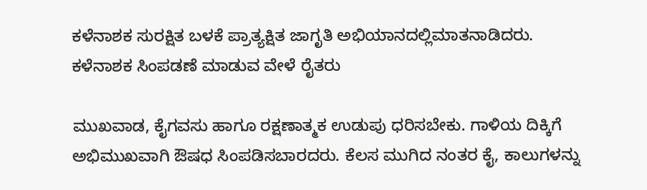ಕಳೆನಾಶಕ ಸುರಕ್ಷಿತ ಬಳಕೆ ಪ್ರಾತ್ಯಕ್ಷಿತ ಜಾಗೃತಿ ಅಭಿಯಾನದಲ್ಲಿಮಾತನಾಡಿದರು. ಕಳೆನಾಶಕ ಸಿಂಪಡಣೆ ಮಾಡುವ ವೇಳೆ ರೈತರು

ಮುಖವಾಡ, ಕೈಗವಸು ಹಾಗೂ ರಕ್ಷಣಾತ್ಮಕ ಉಡುಪು ಧರಿಸಬೇಕು. ಗಾಳಿಯ ದಿಕ್ಕಿಗೆ ಅಭಿಮುಖವಾಗಿ ಔಷಧ ಸಿಂಪಡಿಸಬಾರದರು. ಕೆಲಸ ಮುಗಿದ ನಂತರ ಕೈ, ಕಾಲುಗಳನ್ನು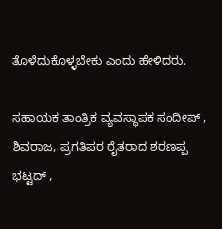ತೊಳೆದುಕೊಳ್ಳಬೇಕು ಎಂದು ಹೇಳಿದರು.

ಸಹಾಯಕ ತಾಂತ್ರಿಕ ವ್ಯವಸ್ಥಾಪಕ ಸಂದೀಪ್ , ಶಿವರಾಜ, ಪ್ರಗತಿಪರ ರೈತರಾದ ಶರಣಪ್ಪ ಭಟ್ಟದ್ ,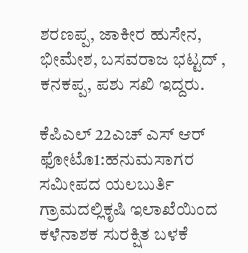ಶರಣಪ್ಪ, ಜಾಕೀರ ಹುಸೇನ, ಭೀಮೇಶ, ಬಸವರಾಜ ಭಟ್ಟದ್ , ಕನಕಪ್ಪ, ಪಶು ಸಖಿ ಇದ್ದರು.

ಕೆಪಿಎಲ್ 22ಎಚ್ ಎಸ್ ಆರ್ ಫೋಟೊ1:ಹನುಮಸಾಗರ ಸಮೀಪದ ಯಲಬುರ್ತಿ ಗ್ರಾಮದಲ್ಲಿಕೃಷಿ ಇಲಾಖೆಯಿಂದ ಕಳೆನಾಶಕ ಸುರಕ್ಷಿತ ಬಳಕೆ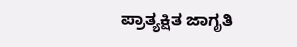ಪ್ರಾತ್ಯಕ್ಷಿತ ಜಾಗೃತಿ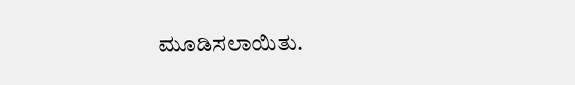ಮೂಡಿಸಲಾಯಿತು.